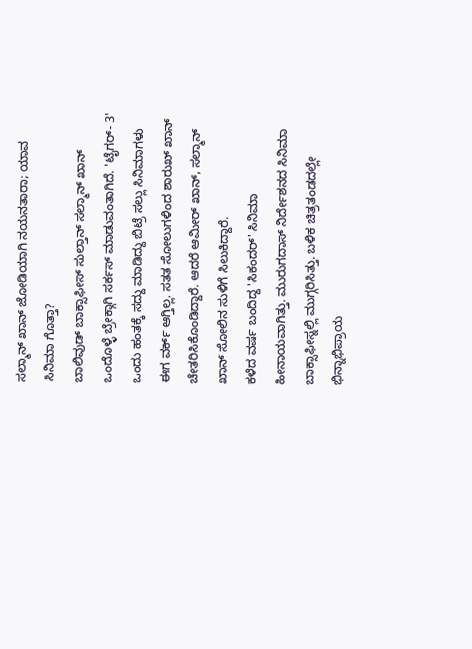ಸಲ್ಮಾನ್ ಖಾನ್ ಜೋಡಿಯಾಗಿ ನಯನತಾರಾ; ಯಾವ ಸಿನಿಮಾ ಗೊತ್ತಾ?
ಬಾಲಿವುಡ್ ಬಾಕ್ಸಾಫೀಸ್ ಸುಲ್ತಾನ್ ಸಲ್ಮಾನ್ ಖಾನ್ ಒಂದೊಳ್ಳೆ ಬ್ರೇಕ್ಗಾಗಿ ಸರ್ಕಸ್ ಮಾಡುವಂತಾಗಿದೆ. 'ಟೈಗರ್- 3' ಒಂದು ಹಂತಕ್ಕೆ ಸದ್ದು ಮಾಡಿದ್ದು ಬಿಟ್ರೆ ಸಲ್ಲು ಸಿನಿಮಾಗಳು ಈಗ ವರ್ಕ್ ಆಗ್ತಿಲ್ಲ. ಸತತ ಸೋಲುಗಳಿಂದ ಶಾರುಖ್ ಖಾನ್ ಚೇತರಿಸಿಕೊಂಡಿದ್ದಾರೆ. ಆದರೆ ಆಮೀರ್ ಖಾನ್, ಸಲ್ಮಾನ್ ಖಾನ್ ಸೋಲಿನ ಸುಳಿಗೆ ಸಿಲುಕಿದ್ದಾರೆ.
ಕಳೆದ ವರ್ಷ ಬಂದಿದ್ದ 'ಸಿಕಂದರ್' ಸಿನಿಮಾ ಹೀನಾಯವಾಗಿತ್ತು. ಮುರುಗದಾಸ್ ನಿರ್ದೇಶನದ ಸಿನಿಮಾ ಬಾಕ್ಸಾಫೀಸ್ನಲ್ಲಿ ಮುಗ್ಗರಿಸಿತ್ತು. ಬಳಿಕ ಚಿತ್ರತಂಡದಲ್ಲೇ ಭಿನ್ನಾಭಿಪ್ರಾಯ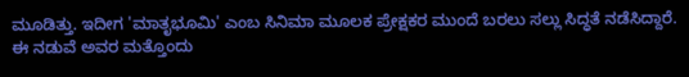ಮೂಡಿತ್ತು. ಇದೀಗ 'ಮಾತೃಭೂಮಿ' ಎಂಬ ಸಿನಿಮಾ ಮೂಲಕ ಪ್ರೇಕ್ಷಕರ ಮುಂದೆ ಬರಲು ಸಲ್ಲು ಸಿದ್ಧತೆ ನಡೆಸಿದ್ದಾರೆ. ಈ ನಡುವೆ ಅವರ ಮತ್ತೊಂದು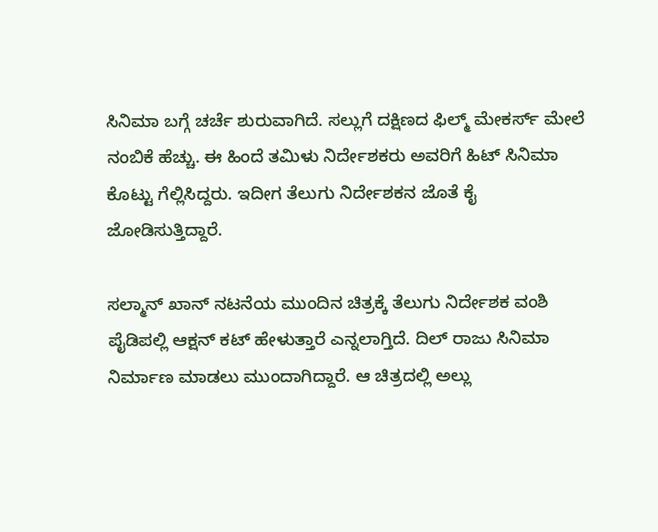ಸಿನಿಮಾ ಬಗ್ಗೆ ಚರ್ಚೆ ಶುರುವಾಗಿದೆ. ಸಲ್ಲುಗೆ ದಕ್ಷಿಣದ ಫಿಲ್ಮ್ ಮೇಕರ್ಸ್ ಮೇಲೆ ನಂಬಿಕೆ ಹೆಚ್ಚು. ಈ ಹಿಂದೆ ತಮಿಳು ನಿರ್ದೇಶಕರು ಅವರಿಗೆ ಹಿಟ್ ಸಿನಿಮಾ ಕೊಟ್ಟು ಗೆಲ್ಲಿಸಿದ್ದರು. ಇದೀಗ ತೆಲುಗು ನಿರ್ದೇಶಕನ ಜೊತೆ ಕೈ ಜೋಡಿಸುತ್ತಿದ್ದಾರೆ.

ಸಲ್ಮಾನ್ ಖಾನ್ ನಟನೆಯ ಮುಂದಿನ ಚಿತ್ರಕ್ಕೆ ತೆಲುಗು ನಿರ್ದೇಶಕ ವಂಶಿ ಪೈಡಿಪಲ್ಲಿ ಆಕ್ಷನ್ ಕಟ್ ಹೇಳುತ್ತಾರೆ ಎನ್ನಲಾಗ್ತಿದೆ. ದಿಲ್ ರಾಜು ಸಿನಿಮಾ ನಿರ್ಮಾಣ ಮಾಡಲು ಮುಂದಾಗಿದ್ದಾರೆ. ಆ ಚಿತ್ರದಲ್ಲಿ ಅಲ್ಲು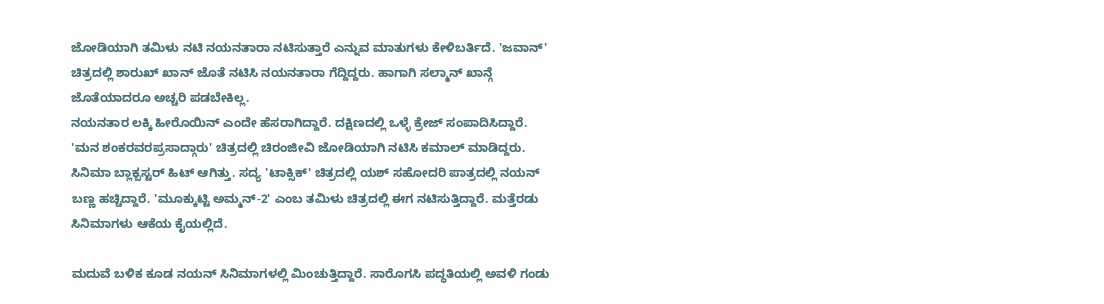ಜೋಡಿಯಾಗಿ ತಮಿಳು ನಟಿ ನಯನತಾರಾ ನಟಿಸುತ್ತಾರೆ ಎನ್ನುವ ಮಾತುಗಳು ಕೇಳಿಬರ್ತಿದೆ. 'ಜವಾನ್' ಚಿತ್ರದಲ್ಲಿ ಶಾರುಖ್ ಖಾನ್ ಜೊತೆ ನಟಿಸಿ ನಯನತಾರಾ ಗೆದ್ದಿದ್ದರು. ಹಾಗಾಗಿ ಸಲ್ಮಾನ್ ಖಾನ್ಗೆ ಜೊತೆಯಾದರೂ ಅಚ್ಚರಿ ಪಡಬೇಕಿಲ್ಲ.
ನಯನತಾರ ಲಕ್ಕಿ ಹೀರೊಯಿನ್ ಎಂದೇ ಹೆಸರಾಗಿದ್ದಾರೆ. ದಕ್ಷಿಣದಲ್ಲಿ ಒಳ್ಳೆ ಕ್ರೇಜ್ ಸಂಪಾದಿಸಿದ್ದಾರೆ. 'ಮನ ಶಂಕರವರಪ್ರಸಾದ್ಗಾರು' ಚಿತ್ರದಲ್ಲಿ ಚಿರಂಜೀವಿ ಜೋಡಿಯಾಗಿ ನಟಿಸಿ ಕಮಾಲ್ ಮಾಡಿದ್ದರು. ಸಿನಿಮಾ ಬ್ಲಾಕ್ಬಸ್ಟರ್ ಹಿಟ್ ಆಗಿತ್ತು. ಸದ್ಯ 'ಟಾಕ್ಸಿಕ್' ಚಿತ್ರದಲ್ಲಿ ಯಶ್ ಸಹೋದರಿ ಪಾತ್ರದಲ್ಲಿ ನಯನ್ ಬಣ್ಣ ಹಚ್ಚಿದ್ದಾರೆ. 'ಮೂಕ್ಕುಟ್ಟಿ ಅಮ್ಮನ್-2' ಎಂಬ ತಮಿಳು ಚಿತ್ರದಲ್ಲಿ ಈಗ ನಟಿಸುತ್ತಿದ್ದಾರೆ. ಮತ್ತೆರಡು ಸಿನಿಮಾಗಳು ಆಕೆಯ ಕೈಯಲ್ಲಿದೆ.

ಮದುವೆ ಬಳಿಕ ಕೂಡ ನಯನ್ ಸಿನಿಮಾಗಳಲ್ಲಿ ಮಿಂಚುತ್ತಿದ್ದಾರೆ. ಸಾರೊಗಸಿ ಪದ್ಧತಿಯಲ್ಲಿ ಅವಳಿ ಗಂಡು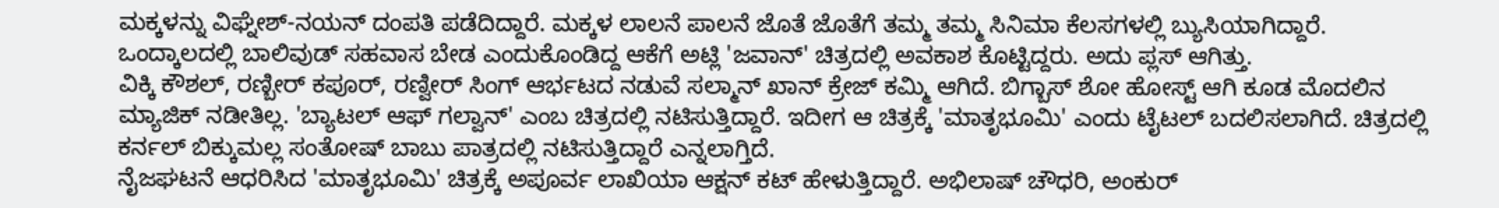ಮಕ್ಕಳನ್ನು ವಿಘ್ನೇಶ್-ನಯನ್ ದಂಪತಿ ಪಡೆದಿದ್ದಾರೆ. ಮಕ್ಕಳ ಲಾಲನೆ ಪಾಲನೆ ಜೊತೆ ಜೊತೆಗೆ ತಮ್ಮ ತಮ್ಮ ಸಿನಿಮಾ ಕೆಲಸಗಳಲ್ಲಿ ಬ್ಯುಸಿಯಾಗಿದ್ದಾರೆ. ಒಂದ್ಕಾಲದಲ್ಲಿ ಬಾಲಿವುಡ್ ಸಹವಾಸ ಬೇಡ ಎಂದುಕೊಂಡಿದ್ದ ಆಕೆಗೆ ಅಟ್ಲಿ 'ಜವಾನ್' ಚಿತ್ರದಲ್ಲಿ ಅವಕಾಶ ಕೊಟ್ಟಿದ್ದರು. ಅದು ಪ್ಲಸ್ ಆಗಿತ್ತು.
ವಿಕ್ಕಿ ಕೌಶಲ್, ರಣ್ಬೀರ್ ಕಪೂರ್, ರಣ್ವೀರ್ ಸಿಂಗ್ ಆರ್ಭಟದ ನಡುವೆ ಸಲ್ಮಾನ್ ಖಾನ್ ಕ್ರೇಜ್ ಕಮ್ಮಿ ಆಗಿದೆ. ಬಿಗ್ಬಾಸ್ ಶೋ ಹೋಸ್ಟ್ ಆಗಿ ಕೂಡ ಮೊದಲಿನ ಮ್ಯಾಜಿಕ್ ನಡೀತಿಲ್ಲ. 'ಬ್ಯಾಟಲ್ ಆಫ್ ಗಲ್ವಾನ್' ಎಂಬ ಚಿತ್ರದಲ್ಲಿ ನಟಿಸುತ್ತಿದ್ದಾರೆ. ಇದೀಗ ಆ ಚಿತ್ರಕ್ಕೆ 'ಮಾತೃಭೂಮಿ' ಎಂದು ಟೈಟಲ್ ಬದಲಿಸಲಾಗಿದೆ. ಚಿತ್ರದಲ್ಲಿ ಕರ್ನಲ್ ಬಿಕ್ಕುಮಲ್ಲ ಸಂತೋಷ್ ಬಾಬು ಪಾತ್ರದಲ್ಲಿ ನಟಿಸುತ್ತಿದ್ದಾರೆ ಎನ್ನಲಾಗ್ತಿದೆ.
ನೈಜಘಟನೆ ಆಧರಿಸಿದ 'ಮಾತೃಭೂಮಿ' ಚಿತ್ರಕ್ಕೆ ಅಪೂರ್ವ ಲಾಖಿಯಾ ಆಕ್ಷನ್ ಕಟ್ ಹೇಳುತ್ತಿದ್ದಾರೆ. ಅಭಿಲಾಷ್ ಚೌಧರಿ, ಅಂಕುರ್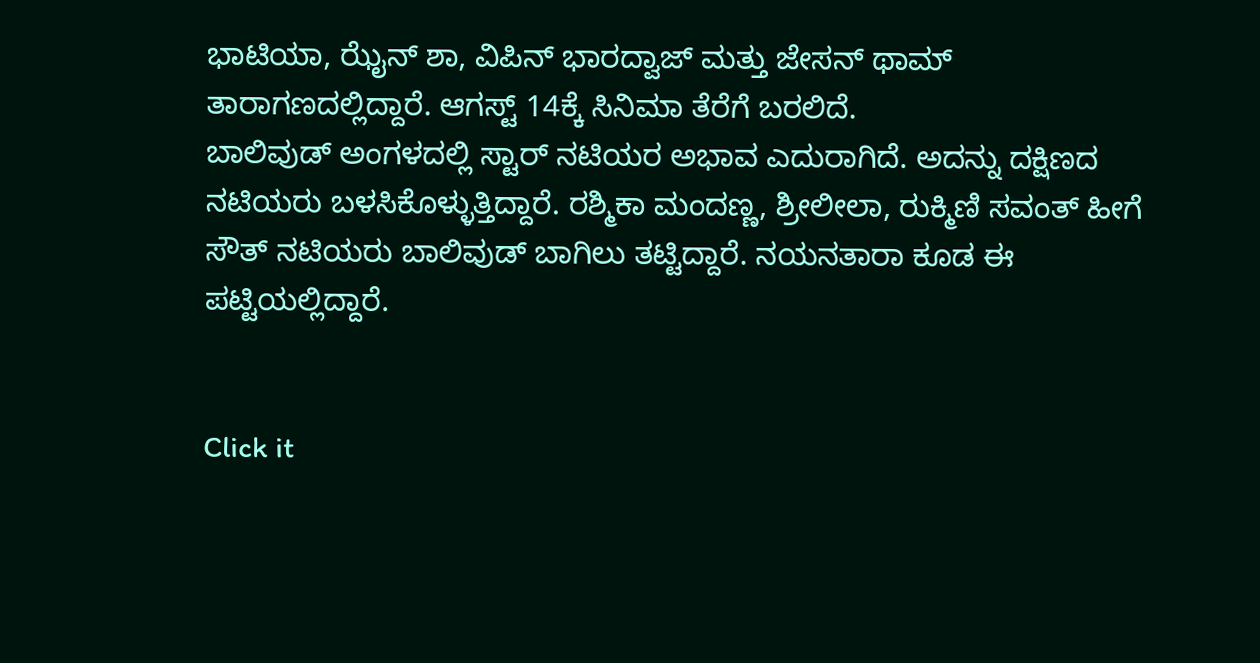ಭಾಟಿಯಾ, ಝೈನ್ ಶಾ, ವಿಪಿನ್ ಭಾರದ್ವಾಜ್ ಮತ್ತು ಜೇಸನ್ ಥಾಮ್ ತಾರಾಗಣದಲ್ಲಿದ್ದಾರೆ. ಆಗಸ್ಟ್ 14ಕ್ಕೆ ಸಿನಿಮಾ ತೆರೆಗೆ ಬರಲಿದೆ.
ಬಾಲಿವುಡ್ ಅಂಗಳದಲ್ಲಿ ಸ್ಟಾರ್ ನಟಿಯರ ಅಭಾವ ಎದುರಾಗಿದೆ. ಅದನ್ನು ದಕ್ಷಿಣದ ನಟಿಯರು ಬಳಸಿಕೊಳ್ಳುತ್ತಿದ್ದಾರೆ. ರಶ್ಮಿಕಾ ಮಂದಣ್ಣ, ಶ್ರೀಲೀಲಾ, ರುಕ್ಮಿಣಿ ಸವಂತ್ ಹೀಗೆ ಸೌತ್ ನಟಿಯರು ಬಾಲಿವುಡ್ ಬಾಗಿಲು ತಟ್ಟಿದ್ದಾರೆ. ನಯನತಾರಾ ಕೂಡ ಈ ಪಟ್ಟಿಯಲ್ಲಿದ್ದಾರೆ.


Click it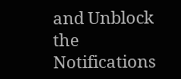and Unblock the Notifications